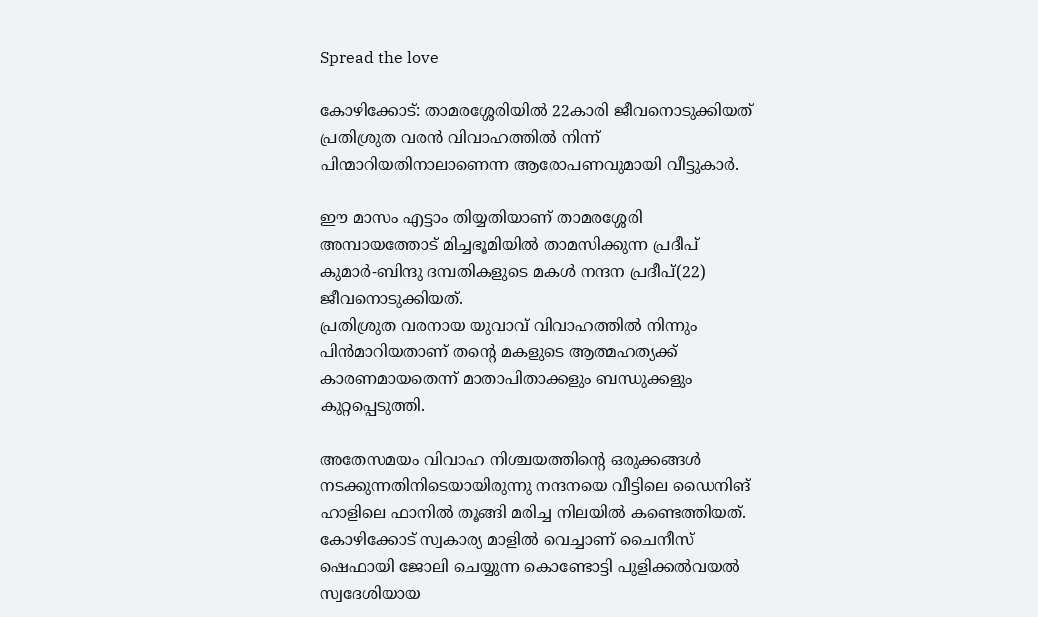Spread the love

കോഴിക്കോട്: താമരശ്ശേരിയിൽ 22കാരി ജീവനൊടുക്കിയത് പ്രതിശ്രുത വരൻ വിവാഹത്തിൽ നിന്ന് പിന്മാറിയതിനാലാണെന്ന ആരോപണവുമായി വീട്ടുകാർ.

ഈ മാസം എട്ടാം തിയ്യതിയാണ് താമരശ്ശേരി അമ്പായത്തോട് മിച്ചഭൂമിയില്‍ താമസിക്കുന്ന പ്രദീപ് കുമാര്‍-ബിന്ദു ദമ്പതികളുടെ മകള്‍ നന്ദന പ്രദീപ്(22) ജീവനൊടുക്കിയത്.
പ്രതിശ്രുത വരനായ യുവാവ് വിവാഹത്തില്‍ നിന്നും പിന്‍മാറിയതാണ് തന്റെ മകളുടെ ആത്മഹത്യക്ക് കാരണമായതെന്ന് മാതാപിതാക്കളും ബന്ധുക്കളും കുറ്റപ്പെടുത്തി.

അതേസമയം വിവാഹ നിശ്ചയത്തിന്റെ ഒരുക്കങ്ങള്‍ നടക്കുന്നതിനിടെയായിരുന്നു നന്ദനയെ വീട്ടിലെ ഡൈനിങ് ഹാളിലെ ഫാനില്‍ തൂങ്ങി മരിച്ച നിലയില്‍ കണ്ടെത്തിയത്. കോഴിക്കോട് സ്വകാര്യ മാളിൽ വെച്ചാണ് ചൈനീസ് ഷെഫായി ജോലി ചെയ്യുന്ന കൊണ്ടോട്ടി പുളിക്കല്‍വയല്‍ സ്വദേശിയായ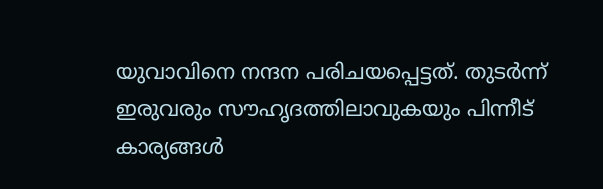യുവാവിനെ നന്ദന പരിചയപ്പെട്ടത്. തുടര്‍ന്ന് ഇരുവരും സൗഹൃദത്തിലാവുകയും പിന്നീട് കാര്യങ്ങൾ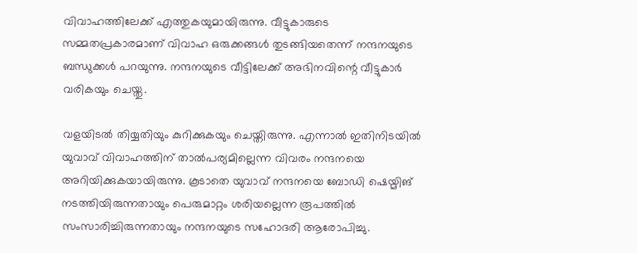വിവാഹത്തിലേക്ക് എത്തുകയുമായിരുന്നു. വീട്ടുകാരുടെ സമ്മതപ്രകാരമാണ് വിവാഹ ഒരുക്കങ്ങള്‍ തുടങ്ങിയതെന്ന് നന്ദനയുടെ ബന്ധുക്കള്‍ പറയുന്നു. നന്ദനയുടെ വീട്ടിലേക്ക് അഭിനവിന്റെ വീട്ടുകാര്‍ വരികയും ചെയ്തു.

വളയിടല്‍ തിയ്യതിയും കുറിക്കുകയും ചെയ്തിരുന്നു. എന്നാല്‍ ഇതിനിടയില്‍ യുവാവ് വിവാഹത്തിന് താല്‍പര്യമില്ലെന്ന വിവരം നന്ദനയെ അറിയിക്കുകയായിരുന്നു. കൂടാതെ യുവാവ് നന്ദനയെ ബോഡി ഷെയ്മിങ് നടത്തിയിരുന്നതായും പെരുമാറ്റം ശരിയല്ലെന്ന രൂപത്തില്‍ സംസാരിച്ചിരുന്നതായും നന്ദനയുടെ സഹോദരി ആരോപിച്ചു.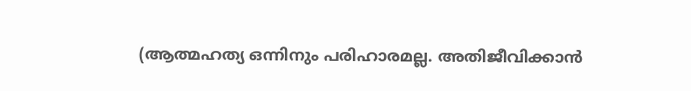(ആത്മഹത്യ ഒന്നിനും പരിഹാരമല്ല. അതിജീവിക്കാൻ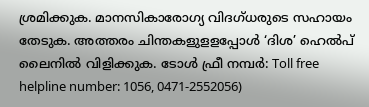ശ്രമിക്കുക. മാനസികാരോഗ്യ വിദഗ്ധരുടെ സഹായം തേടുക. അത്തരം ചിന്തകളുളളപ്പോള്‍ ‘ദിശ’ ഹെല്‍പ് ലൈനില്‍ വിളിക്കുക. ടോള്‍ ഫ്രീ നമ്പര്‍: Toll free helpline number: 1056, 0471-2552056)